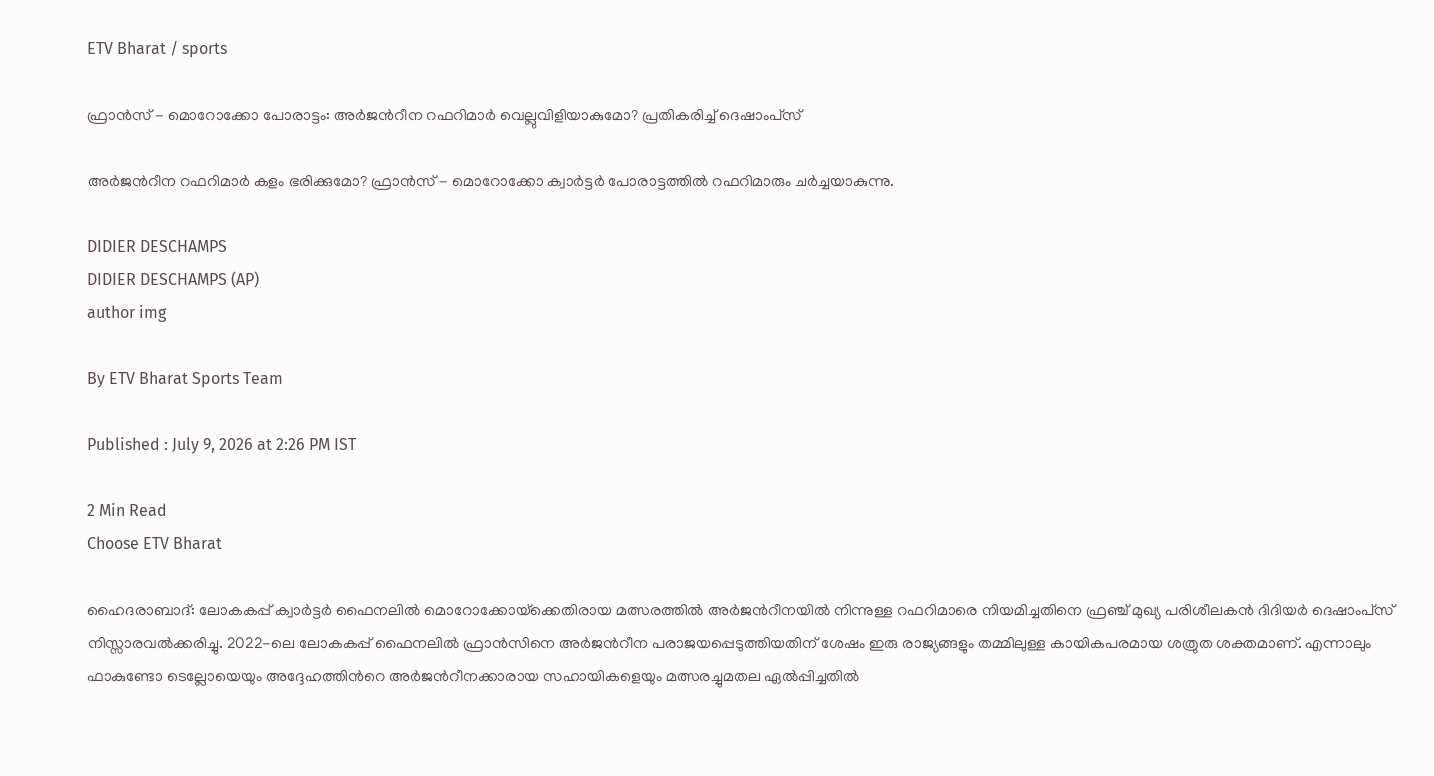ETV Bharat / sports

ഫ്രാൻസ് - മൊറോക്കോ പോരാട്ടം: അർജന്‍റീന റഫറിമാർ വെല്ലുവിളിയാകുമോ? പ്രതികരിച്ച് ദെഷാംപ്‌സ്

അർജന്‍റീന റഫറിമാർ കളം ഭരിക്കുമോ? ഫ്രാൻസ് - മൊറോക്കോ ക്വാർട്ടർ പോരാട്ടത്തിൽ റഫറിമാരും ചർച്ചയാകുന്നു.

DIDIER DESCHAMPS
DIDIER DESCHAMPS (AP)
author img

By ETV Bharat Sports Team

Published : July 9, 2026 at 2:26 PM IST

2 Min Read
Choose ETV Bharat

ഹൈദരാബാദ്: ലോകകപ്പ് ക്വാർട്ടർ ഫൈനലിൽ മൊറോക്കോയ്‌ക്കെതിരായ മത്സരത്തിൽ അർജന്‍റീനയിൽ നിന്നുള്ള റഫറിമാരെ നിയമിച്ചതിനെ ഫ്രഞ്ച് മുഖ്യ പരിശീലകൻ ദിദിയർ ദെഷാംപ്‌സ് നിസ്സാരവൽക്കരിച്ചു. 2022-ലെ ലോകകപ്പ് ഫൈനലിൽ ഫ്രാൻസിനെ അർജന്‍റീന പരാജയപ്പെടുത്തിയതിന് ശേഷം ഇരു രാജ്യങ്ങളും തമ്മിലുള്ള കായികപരമായ ശത്രുത ശക്തമാണ്. എന്നാലും ഫാകുണ്ടോ ടെല്ലോയെയും അദ്ദേഹത്തിന്‍റെ അർജന്‍റീനക്കാരായ സഹായികളെയും മത്സരച്ചുമതല ഏൽപ്പിച്ചതിൽ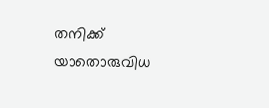തനിക്ക് യാതൊരുവിധ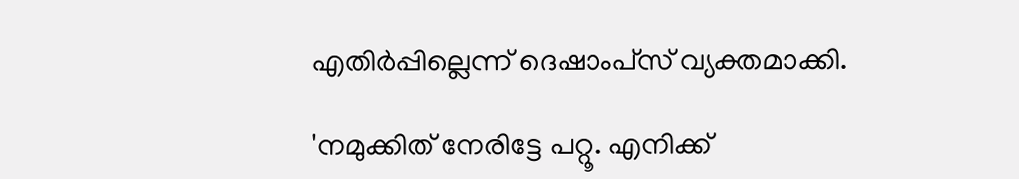എതിർപ്പില്ലെന്ന് ദെഷാംപ്‌സ് വ്യക്തമാക്കി.

'നമുക്കിത് നേരിട്ടേ പറ്റൂ. എനിക്ക്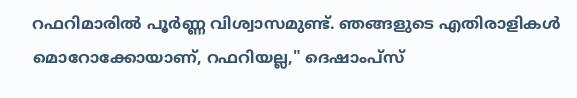റഫറിമാരിൽ പൂർണ്ണ വിശ്വാസമുണ്ട്. ഞങ്ങളുടെ എതിരാളികൾ മൊറോക്കോയാണ്, റഫറിയല്ല," ദെഷാംപ്‌സ്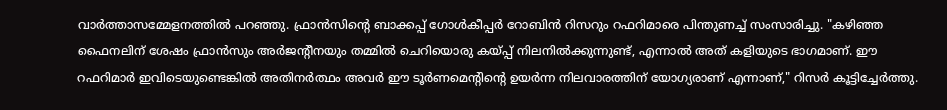വാർത്താസമ്മേളനത്തിൽ പറഞ്ഞു. ഫ്രാൻസിന്‍റെ ബാക്കപ്പ് ഗോൾകീപ്പർ റോബിൻ റിസറും റഫറിമാരെ പിന്തുണച്ച് സംസാരിച്ചു. "കഴിഞ്ഞ ഫൈനലിന് ശേഷം ഫ്രാൻസും അർജന്‍റീനയും തമ്മിൽ ചെറിയൊരു കയ്പ്പ് നിലനിൽക്കുന്നുണ്ട്, എന്നാൽ അത് കളിയുടെ ഭാഗമാണ്. ഈ റഫറിമാർ ഇവിടെയുണ്ടെങ്കിൽ അതിനർത്ഥം അവർ ഈ ടൂർണമെന്‍റിന്‍റെ ഉയർന്ന നിലവാരത്തിന് യോഗ്യരാണ് എന്നാണ്," റിസർ കൂട്ടിച്ചേർത്തു.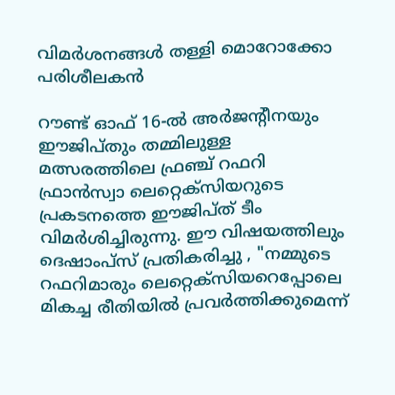വിമർശനങ്ങൾ തള്ളി മൊറോക്കോ പരിശീലകൻ

റൗണ്ട് ഓഫ് 16-ൽ അർജന്‍റീനയും ഈജിപ്‌തും തമ്മിലുള്ള മത്സരത്തിലെ ഫ്രഞ്ച് റഫറി ഫ്രാൻസ്വാ ലെറ്റെക്സിയറുടെ പ്രകടനത്തെ ഈജിപ്‌ത് ടീം വിമർശിച്ചിരുന്നു. ഈ വിഷയത്തിലും ദെഷാംപ്‌സ് പ്രതികരിച്ചു , "നമ്മുടെ റഫറിമാരും ലെറ്റെക്സിയറെപ്പോലെ മികച്ച രീതിയിൽ പ്രവർത്തിക്കുമെന്ന്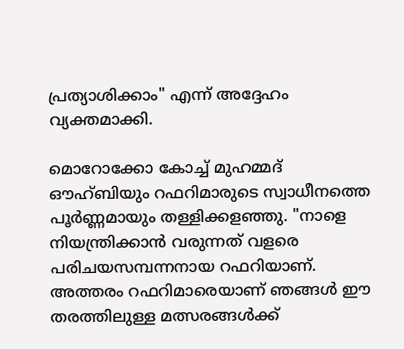പ്രത്യാശിക്കാം" എന്ന് അദ്ദേഹം വ്യക്തമാക്കി.

മൊറോക്കോ കോച്ച് മുഹമ്മദ് ഔഹ്ബിയും റഫറിമാരുടെ സ്വാധീനത്തെ പൂർണ്ണമായും തള്ളിക്കളഞ്ഞു. "നാളെ നിയന്ത്രിക്കാൻ വരുന്നത് വളരെ പരിചയസമ്പന്നനായ റഫറിയാണ്. അത്തരം റഫറിമാരെയാണ് ഞങ്ങൾ ഈ തരത്തിലുള്ള മത്സരങ്ങൾക്ക്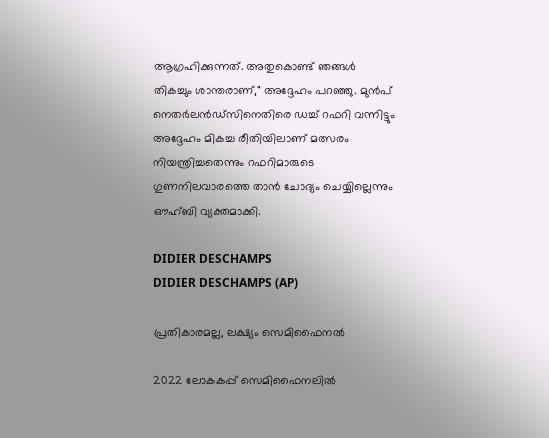ആഗ്രഹിക്കുന്നത്. അതുകൊണ്ട് ഞങ്ങൾ തികച്ചും ശാന്തരാണ്," അദ്ദേഹം പറഞ്ഞു. മുൻപ് നെതർലൻഡ്‌സിനെതിരെ ഡച്ച് റഫറി വന്നിട്ടും അദ്ദേഹം മികച്ച രീതിയിലാണ് മത്സരം നിയന്ത്രിച്ചതെന്നും റഫറിമാരുടെ ഗുണനിലവാരത്തെ താൻ ചോദ്യം ചെയ്യില്ലെന്നും ഔഹ്ബി വ്യക്തമാക്കി.

DIDIER DESCHAMPS
DIDIER DESCHAMPS (AP)

പ്രതികാരമല്ല, ലക്ഷ്യം സെമിഫൈനൽ

2022 ലോകകപ്പ് സെമിഫൈനലിൽ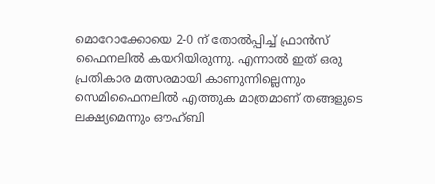മൊറോക്കോയെ 2-0 ന് തോൽപ്പിച്ച് ഫ്രാൻസ് ഫൈനലിൽ കയറിയിരുന്നു. എന്നാൽ ഇത് ഒരു പ്രതികാര മത്സരമായി കാണുന്നില്ലെന്നും സെമിഫൈനലിൽ എത്തുക മാത്രമാണ് തങ്ങളുടെ ലക്ഷ്യമെന്നും ഔഹ്ബി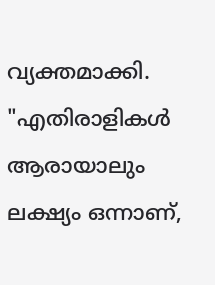വ്യക്തമാക്കി. "എതിരാളികൾ ആരായാലും ലക്ഷ്യം ഒന്നാണ്,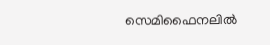സെമിഫൈനലിൽ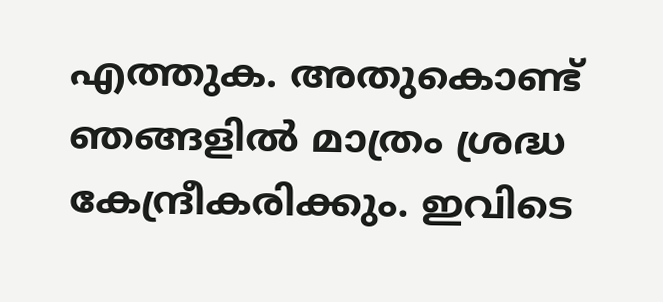എത്തുക. അതുകൊണ്ട് ഞങ്ങളിൽ മാത്രം ശ്രദ്ധ കേന്ദ്രീകരിക്കും. ഇവിടെ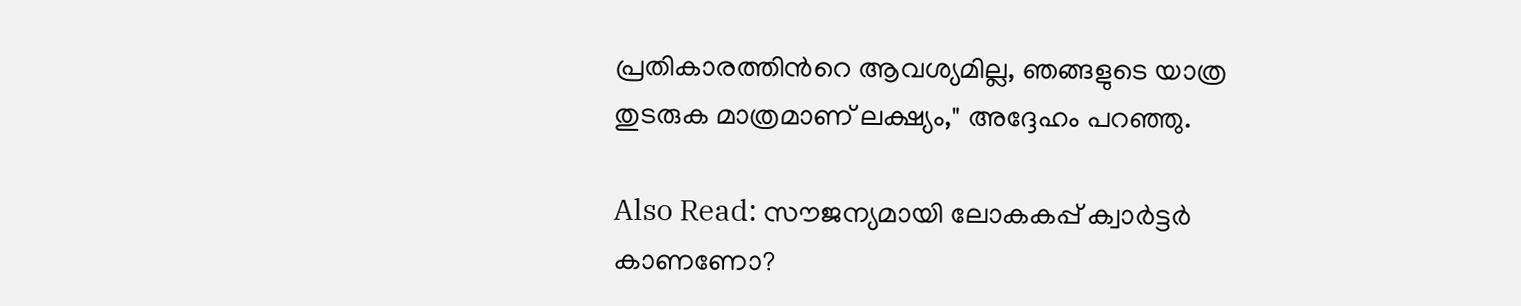പ്രതികാരത്തിന്‍റെ ആവശ്യമില്ല, ഞങ്ങളുടെ യാത്ര തുടരുക മാത്രമാണ് ലക്ഷ്യം," അദ്ദേഹം പറഞ്ഞു.

Also Read: സൗജന്യമായി ലോകകപ്പ് ക്വാർട്ടർ കാണണോ?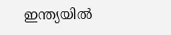ഇന്ത്യയിൽ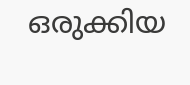ഒരുക്കിയ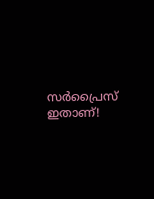സർപ്രൈസ് ഇതാണ്!